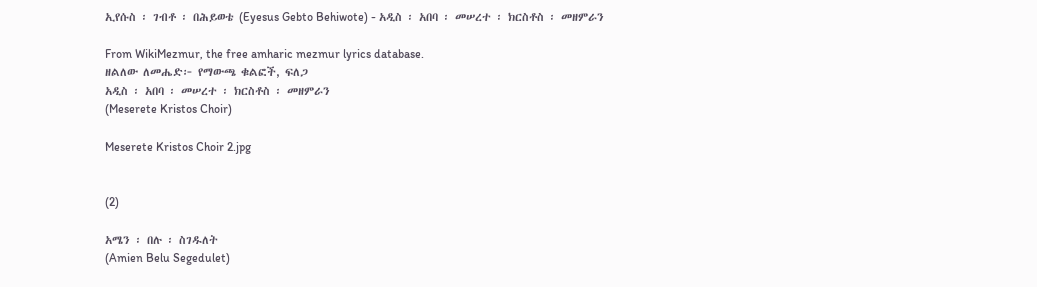ኢየሱስ ፡ ገብቶ ፡ በሕይወቴ (Eyesus Gebto Behiwote) - አዲስ ፡ አበባ ፡ መሠረተ ፡ ክርስቶስ ፡ መዘምራን

From WikiMezmur, the free amharic mezmur lyrics database.
ዘልለው ለመሔድ፦ የማውጫ ቁልፎች, ፍለጋ
አዲስ ፡ አበባ ፡ መሠረተ ፡ ክርስቶስ ፡ መዘምራን
(Meserete Kristos Choir)

Meserete Kristos Choir 2.jpg


(2)

አሜን ፡ በሉ ፡ ስገዱለት
(Amien Belu Segedulet)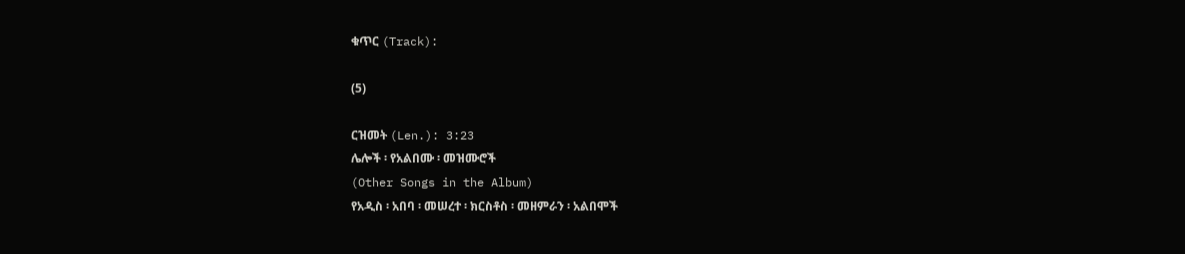ቁጥር (Track):

(5)

ርዝመት (Len.): 3:23
ሌሎች ፡ የአልበሙ ፡ መዝሙሮች
(Other Songs in the Album)
የአዲስ ፡ አበባ ፡ መሠረተ ፡ ክርስቶስ ፡ መዘምራን ፡ አልበሞች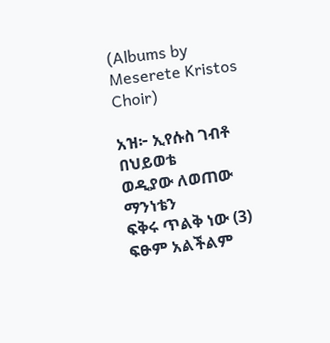(Albums by Meserete Kristos Choir)

አዝ፦ ኢየሱስ ገብቶ በህይወቴ
ወዲያው ለወጠው ማንነቴን
ፍቅሩ ጥልቅ ነው (3)
ፍፁም አልችልም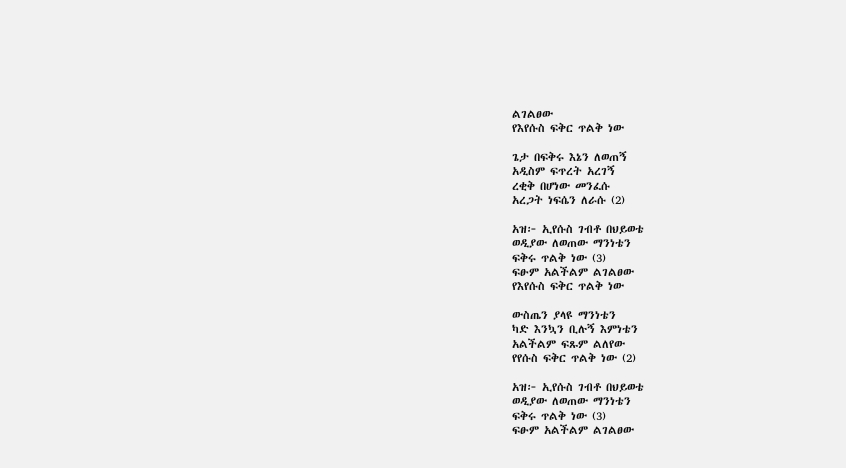ልገልፀው
የእየሱስ ፍቅር ጥልቅ ነው

ጌታ በፍቅሩ እኔን ለወጠኝ
አዲስም ፍጥረት አረገኝ
ረቂቅ በሆነው መንፈሱ
አረጋት ነፍሴን ለራሱ (2)

አዝ፦ ኢየሱስ ገብቶ በህይወቴ
ወዲያው ለወጠው ማንነቴን
ፍቅሩ ጥልቅ ነው (3)
ፍፁም አልችልም ልገልፀው
የእየሱስ ፍቅር ጥልቅ ነው

ውስጤን ያላዩ ማንነቴን
ካድ እንኳን ቢሉኝ እምነቴን
አልችልም ፍጹም ልለየው
የየሱስ ፍቅር ጥልቅ ነው (2)

አዝ፦ ኢየሱስ ገብቶ በህይወቴ
ወዲያው ለወጠው ማንነቴን
ፍቅሩ ጥልቅ ነው (3)
ፍፁም አልችልም ልገልፀው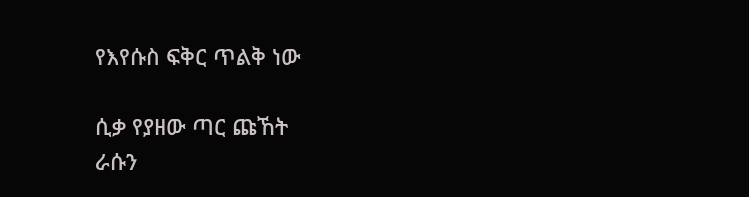የእየሱስ ፍቅር ጥልቅ ነው

ሲቃ የያዘው ጣር ጩኸት
ራሱን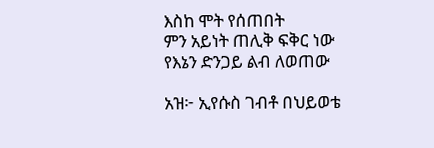እስከ ሞት የሰጠበት
ምን አይነት ጠሊቅ ፍቅር ነው
የእኔን ድንጋይ ልብ ለወጠው

አዝ፦ ኢየሱስ ገብቶ በህይወቴ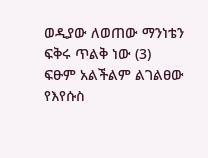ወዲያው ለወጠው ማንነቴን
ፍቅሩ ጥልቅ ነው (3)
ፍፁም አልችልም ልገልፀው
የእየሱስ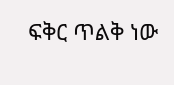ፍቅር ጥልቅ ነው